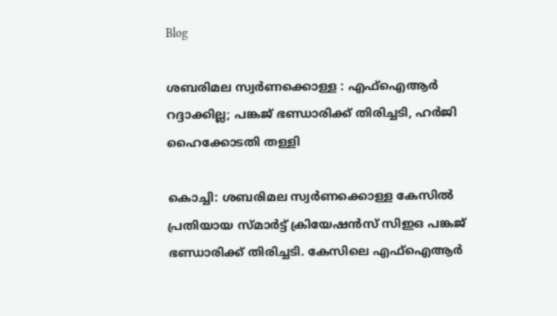Blog

ശബരിമല സ്വര്‍ണക്കൊള്ള : എഫ്ഐആര്‍ റദ്ദാക്കില്ല; പങ്കജ് ഭണ്ഡാരിക്ക് തിരിച്ചടി, ഹർജി ഹൈക്കോടതി തള്ളി

കൊച്ചി: ശബരിമല സ്വര്‍ണക്കൊള്ള കേസിൽ പ്രതിയായ സ്മാര്‍ട്ട് ക്രിയേഷൻസ് സിഇഒ പങ്കജ് ഭണ്ഡാരിക്ക് തിരിച്ചടി. കേസിലെ എഫ്ഐആര്‍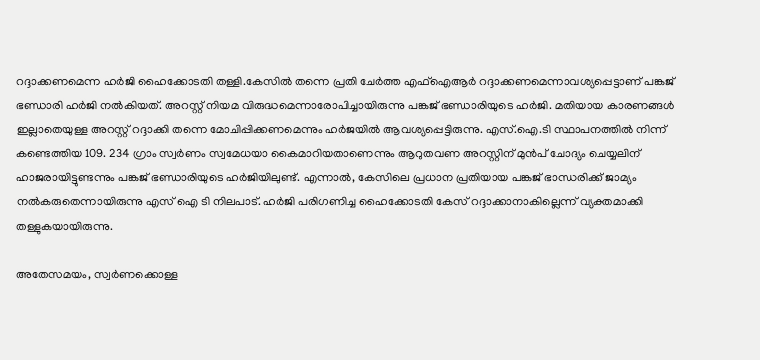റദ്ദാക്കണമെന്ന ഹര്‍ജി ഹൈക്കോടതി തള്ളി.കേസിൽ തന്നെ പ്രതി ചേര്‍ത്ത എഫ്ഐആര്‍ റദ്ദാക്കണമെന്നാവശ്യപ്പെട്ടാണ് പങ്കജ് ഭണ്ഡാരി ഹര്‍ജി നൽകിയത്. അറസ്റ്റ് നിയമ വിരുദ്ധമെന്നാരോപിച്ചായിരുന്നു പങ്കജ് ഭണ്ഡാരിയുടെ ഹർജി. മതിയായ കാരണങ്ങള്‍ ഇല്ലാതെയുള്ള അറസ്റ്റ് റദ്ദാക്കി തന്നെ മോചിപ്പിക്കണമെന്നും ഹ‍ർജയിൽ ആവശ്യപ്പെട്ടിരുന്നു. എസ്.ഐ.ടി സ്ഥാപനത്തിൽ നിന്ന് കണ്ടെത്തിയ 109. 234 ഗ്രാം സ്വ‍ർ‍ണം സ്വമേധയാ കൈമാറിയതാണെന്നും ആറുതവണ അറസ്റ്റിന് മുൻപ് ചോദ്യം ചെയ്യലിന് ഹാജരായിട്ടുണ്ടന്നും പങ്കജ് ഭണ്ഡാരിയുടെ ഹ‍ർജിയിലുണ്ട്. എന്നാൽ, കേസിലെ പ്രധാന പ്രതിയായ പങ്കജ് ഭാന്ധരിക്ക് ജാമ്യം നൽകരുതെന്നായിരുന്നു എസ് ഐ ടി നിലപാട്. ഹര്‍ജി പരിഗണിച്ച ഹൈക്കോടതി കേസ് റദ്ദാക്കാനാകില്ലെന്ന് വ്യക്തമാക്കി തള്ളുകയായിരുന്നു.

അതേസമയം, സ്വര്‍ണക്കൊള്ള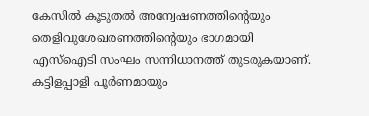കേസിൽ കൂടുതൽ അന്വേഷണത്തിന്‍റെയും തെളിവുശേഖരണത്തിന്‍റെയും ഭാഗമായി എസ്ഐടി സംഘം സന്നിധാനത്ത് തുടരുകയാണ്. കട്ടിളപ്പാളി പൂര്‍ണമായും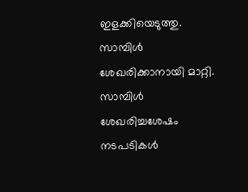ഇളക്കിയെടുത്തു. സാമ്പിള്‍ ശേഖരിക്കാനായി മാറ്റി. സാമ്പിള്‍ ശേഖരിച്ചശേഷം നടപടികള്‍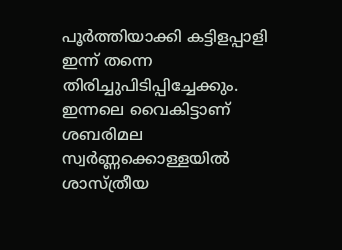പൂര്‍ത്തിയാക്കി കട്ടിളപ്പാളി ഇന്ന് തന്നെ തിരിച്ചുപിടിപ്പിച്ചേക്കും. ഇന്നലെ വൈകിട്ടാണ് ശബരിമല സ്വർണ്ണക്കൊള്ളയിൽ ശാസ്ത്രീയ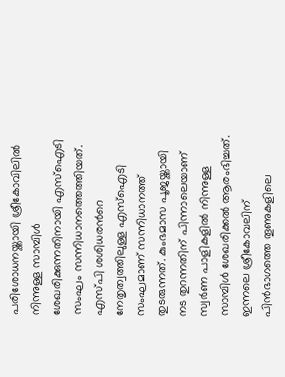പരിശോധനയ്ക്കായി ശ്രീകോവിലിൽ നിന്നുള്ള സാമ്പിൾ ശേഖരിക്കുന്നതിനായി എസ്ഐടി സംഘം സന്നിധാനത്തെത്തിയത്. എസ്പി ശശിധരന്‍റെ നേതൃത്വത്തിലുള്ള എസ്ഐടി സംഘമാണ് സന്നിധാനത്ത് തുടരുന്നത്. കുംഭമാസ പൂജയ്ക്കായി നട തുറന്നതിന് പിന്നാലെയാണ് സ്വർണ പാളികളിൽ നിന്നുള്ള സാമ്പിൾ ശേഖരിക്കൽ ആരംഭിച്ചത്. ഇന്നലെ ശ്രീകോവലിന് പിൻഭാഗത്തെ തൂണുകളിലെ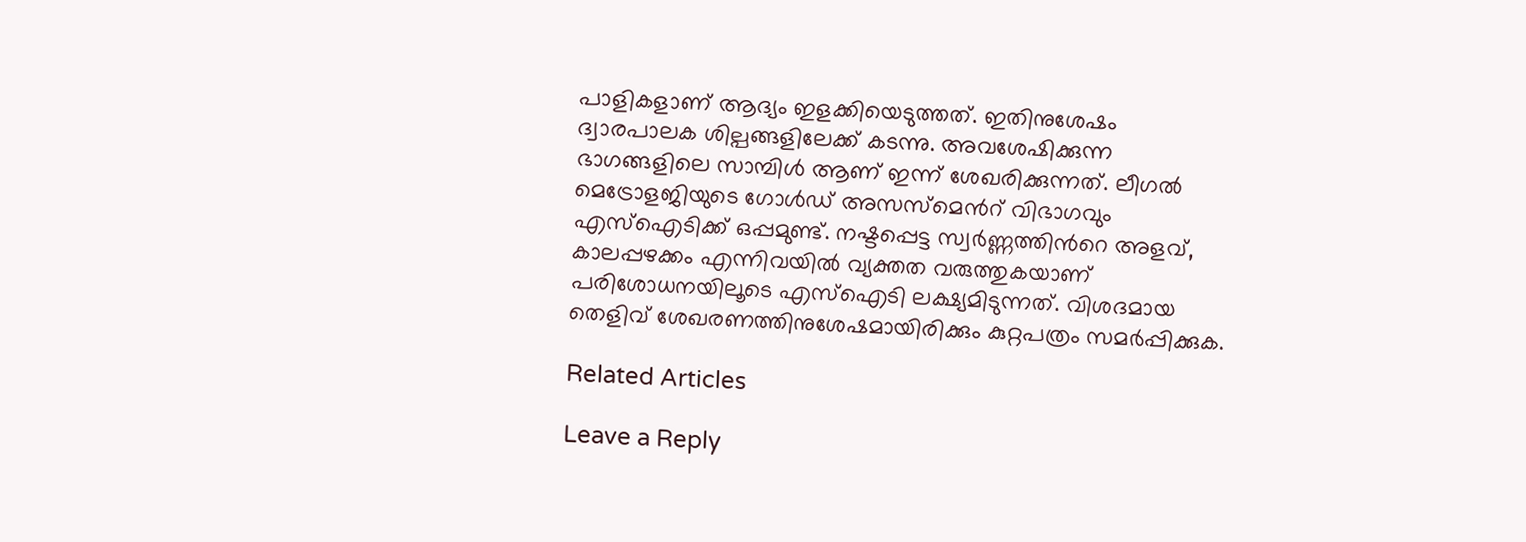പാളികളാണ് ആദ്യം ഇളക്കിയെടുത്തത്. ഇതിനുശേഷം ദ്വാരപാലക ശില്പങ്ങളിലേക്ക് കടന്നു. അവശേഷിക്കുന്ന ഭാഗങ്ങളിലെ സാമ്പിള്‍ ആണ് ഇന്ന് ശേഖരിക്കുന്നത്. ലീഗൽ മെട്രോളജിയുടെ ഗോൾഡ് അസസ്മെന്‍റ് വിഭാഗവും എസ്ഐടിക്ക് ഒപ്പമുണ്ട്. നഷ്ടപ്പെട്ട സ്വർണ്ണത്തിന്‍റെ അളവ്, കാലപ്പഴക്കം എന്നിവയിൽ വ്യക്തത വരുത്തുകയാണ് പരിശോധനയിലൂടെ എസ്ഐടി ലക്ഷ്യമിടുന്നത്. വിശദമായ തെളിവ് ശേഖരണത്തിനുശേഷമായിരിക്കും കുറ്റപത്രം സമർപ്പിക്കുക.

Related Articles

Leave a Reply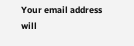Your email address will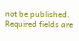not be published. Required fields are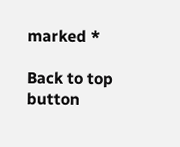marked *

Back to top button